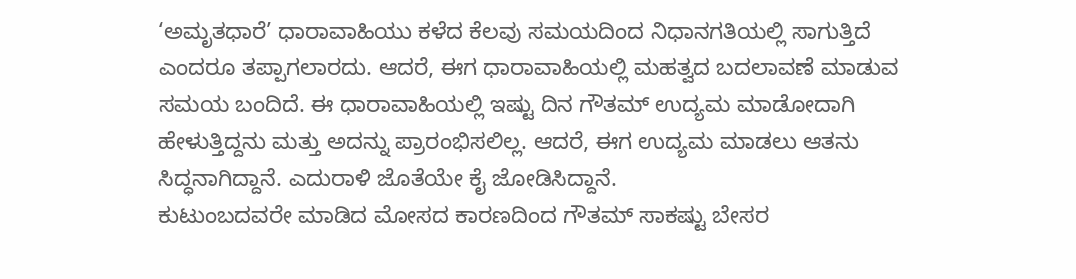‘ಅಮೃತಧಾರೆ’ ಧಾರಾವಾಹಿಯು ಕಳೆದ ಕೆಲವು ಸಮಯದಿಂದ ನಿಧಾನಗತಿಯಲ್ಲಿ ಸಾಗುತ್ತಿದೆ ಎಂದರೂ ತಪ್ಪಾಗಲಾರದು. ಆದರೆ, ಈಗ ಧಾರಾವಾಹಿಯಲ್ಲಿ ಮಹತ್ವದ ಬದಲಾವಣೆ ಮಾಡುವ ಸಮಯ ಬಂದಿದೆ. ಈ ಧಾರಾವಾಹಿಯಲ್ಲಿ ಇಷ್ಟು ದಿನ ಗೌತಮ್ ಉದ್ಯಮ ಮಾಡೋದಾಗಿ ಹೇಳುತ್ತಿದ್ದನು ಮತ್ತು ಅದನ್ನು ಪ್ರಾರಂಭಿಸಲಿಲ್ಲ. ಆದರೆ, ಈಗ ಉದ್ಯಮ ಮಾಡಲು ಆತನು ಸಿದ್ಧನಾಗಿದ್ದಾನೆ. ಎದುರಾಳಿ ಜೊತೆಯೇ ಕೈ ಜೋಡಿಸಿದ್ದಾನೆ.
ಕುಟುಂಬದವರೇ ಮಾಡಿದ ಮೋಸದ ಕಾರಣದಿಂದ ಗೌತಮ್ ಸಾಕಷ್ಟು ಬೇಸರ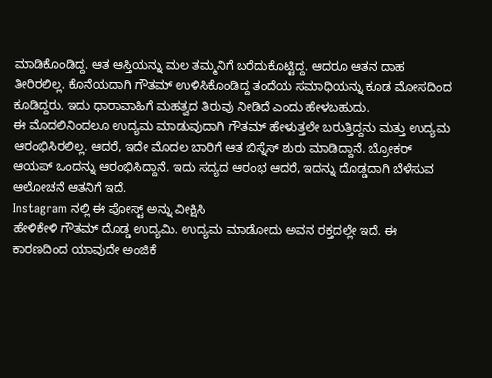ಮಾಡಿಕೊಂಡಿದ್ದ. ಆತ ಆಸ್ತಿಯನ್ನು ಮಲ ತಮ್ಮನಿಗೆ ಬರೆದುಕೊಟ್ಟಿದ್ದ. ಆದರೂ ಆತನ ದಾಹ ತೀರಿರಲಿಲ್ಲ. ಕೊನೆಯದಾಗಿ ಗೌತಮ್ ಉಳಿಸಿಕೊಂಡಿದ್ದ ತಂದೆಯ ಸಮಾಧಿಯನ್ನು ಕೂಡ ಮೋಸದಿಂದ ಕೂಡಿದ್ದರು. ಇದು ಧಾರಾವಾಹಿಗೆ ಮಹತ್ವದ ತಿರುವು ನೀಡಿದೆ ಎಂದು ಹೇಳಬಹುದು.
ಈ ಮೊದಲಿನಿಂದಲೂ ಉದ್ಯಮ ಮಾಡುವುದಾಗಿ ಗೌತಮ್ ಹೇಳುತ್ತಲೇ ಬರುತ್ತಿದ್ದನು ಮತ್ತು ಉದ್ಯಮ ಆರಂಭಿಸಿರಲಿಲ್ಲ. ಆದರೆ, ಇದೇ ಮೊದಲ ಬಾರಿಗೆ ಆತ ಬಿಸ್ನೆಸ್ ಶುರು ಮಾಡಿದ್ದಾನೆ. ಬ್ರೋಕರ್ ಆಯಪ್ ಒಂದನ್ನು ಆರಂಭಿಸಿದ್ದಾನೆ. ಇದು ಸದ್ಯದ ಆರಂಭ ಆದರೆ, ಇದನ್ನು ದೊಡ್ಡದಾಗಿ ಬೆಳೆಸುವ ಆಲೋಚನೆ ಆತನಿಗೆ ಇದೆ.
Instagram ನಲ್ಲಿ ಈ ಪೋಸ್ಟ್ ಅನ್ನು ವೀಕ್ಷಿಸಿ
ಹೇಳಿಕೇಳಿ ಗೌತಮ್ ದೊಡ್ಡ ಉದ್ಯಮಿ. ಉದ್ಯಮ ಮಾಡೋದು ಅವನ ರಕ್ತದಲ್ಲೇ ಇದೆ. ಈ ಕಾರಣದಿಂದ ಯಾವುದೇ ಅಂಜಿಕೆ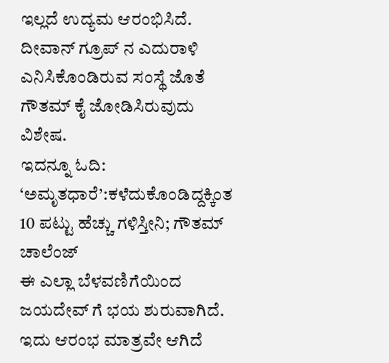ಇಲ್ಲದೆ ಉದ್ಯಮ ಆರಂಭಿಸಿದೆ. ದೀವಾನ್ ಗ್ರೂಪ್ ನ ಎದುರಾಳಿ ಎನಿಸಿಕೊಂಡಿರುವ ಸಂಸ್ಥೆ ಜೊತೆ ಗೌತಮ್ ಕೈ ಜೋಡಿಸಿರುವುದು ವಿಶೇಷ.
ಇದನ್ನೂ ಓದಿ: ‘ಅಮೃತಧಾರೆ’:ಕಳೆದುಕೊಂಡಿದ್ದಕ್ಕಿಂತ 10 ಪಟ್ಟು ಹೆಚ್ಚು ಗಳಿಸ್ತೀನಿ; ಗೌತಮ್ ಚಾಲೆಂಜ್
ಈ ಎಲ್ಲಾ ಬೆಳವಣಿಗೆಯಿಂದ ಜಯದೇವ್ ಗೆ ಭಯ ಶುರುವಾಗಿದೆ. ಇದು ಆರಂಭ ಮಾತ್ರವೇ ಆಗಿದೆ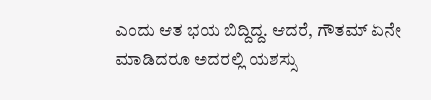ಎಂದು ಆತ ಭಯ ಬಿದ್ದಿದ್ದ. ಆದರೆ, ಗೌತಮ್ ಏನೇ ಮಾಡಿದರೂ ಅದರಲ್ಲಿ ಯಶಸ್ಸು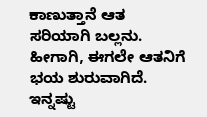ಕಾಣುತ್ತಾನೆ ಆತ ಸರಿಯಾಗಿ ಬಲ್ಲನು. ಹೀಗಾಗಿ, ಈಗಲೇ ಆತನಿಗೆ ಭಯ ಶುರುವಾಗಿದೆ.
ಇನ್ನಷ್ಟು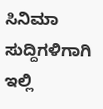ಸಿನಿಮಾ ಸುದ್ದಿಗಳಿಗಾಗಿ ಇಲ್ಲಿ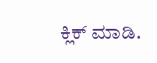ಕ್ಲಿಕ್ ಮಾಡಿ.